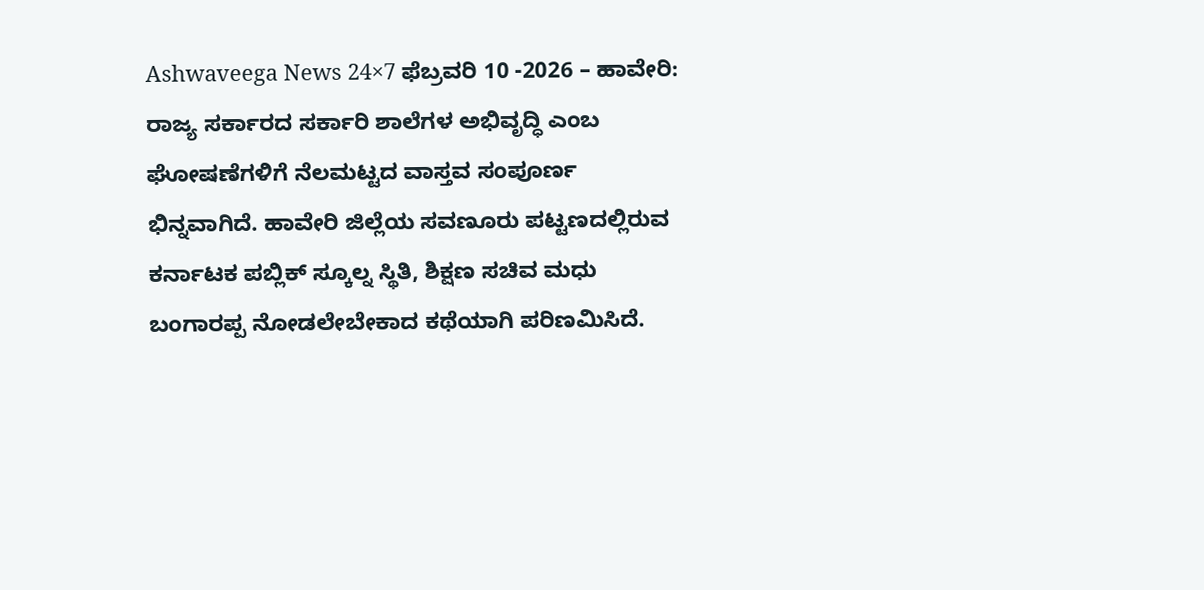Ashwaveega News 24×7 ಫೆಬ್ರವರಿ 10 -2026 – ಹಾವೇರಿ: ರಾಜ್ಯ ಸರ್ಕಾರದ ಸರ್ಕಾರಿ ಶಾಲೆಗಳ ಅಭಿವೃದ್ಧಿ ಎಂಬ ಘೋಷಣೆಗಳಿಗೆ ನೆಲಮಟ್ಟದ ವಾಸ್ತವ ಸಂಪೂರ್ಣ ಭಿನ್ನವಾಗಿದೆ. ಹಾವೇರಿ ಜಿಲ್ಲೆಯ ಸವಣೂರು ಪಟ್ಟಣದಲ್ಲಿರುವ ಕರ್ನಾಟಕ ಪಬ್ಲಿಕ್ ಸ್ಕೂಲ್ನ ಸ್ಥಿತಿ, ಶಿಕ್ಷಣ ಸಚಿವ ಮಧು ಬಂಗಾರಪ್ಪ ನೋಡಲೇಬೇಕಾದ ಕಥೆಯಾಗಿ ಪರಿಣಮಿಸಿದೆ.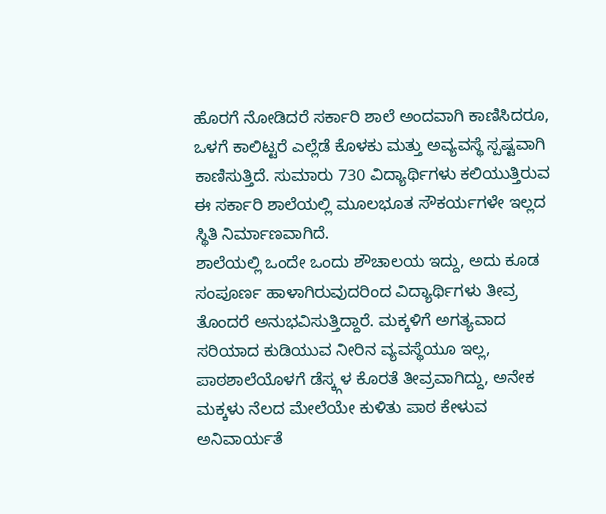ಹೊರಗೆ ನೋಡಿದರೆ ಸರ್ಕಾರಿ ಶಾಲೆ ಅಂದವಾಗಿ ಕಾಣಿಸಿದರೂ, ಒಳಗೆ ಕಾಲಿಟ್ಟರೆ ಎಲ್ಲೆಡೆ ಕೊಳಕು ಮತ್ತು ಅವ್ಯವಸ್ಥೆ ಸ್ಪಷ್ಟವಾಗಿ ಕಾಣಿಸುತ್ತಿದೆ. ಸುಮಾರು 730 ವಿದ್ಯಾರ್ಥಿಗಳು ಕಲಿಯುತ್ತಿರುವ ಈ ಸರ್ಕಾರಿ ಶಾಲೆಯಲ್ಲಿ ಮೂಲಭೂತ ಸೌಕರ್ಯಗಳೇ ಇಲ್ಲದ ಸ್ಥಿತಿ ನಿರ್ಮಾಣವಾಗಿದೆ.
ಶಾಲೆಯಲ್ಲಿ ಒಂದೇ ಒಂದು ಶೌಚಾಲಯ ಇದ್ದು, ಅದು ಕೂಡ ಸಂಪೂರ್ಣ ಹಾಳಾಗಿರುವುದರಿಂದ ವಿದ್ಯಾರ್ಥಿಗಳು ತೀವ್ರ ತೊಂದರೆ ಅನುಭವಿಸುತ್ತಿದ್ದಾರೆ. ಮಕ್ಕಳಿಗೆ ಅಗತ್ಯವಾದ ಸರಿಯಾದ ಕುಡಿಯುವ ನೀರಿನ ವ್ಯವಸ್ಥೆಯೂ ಇಲ್ಲ, ಪಾಠಶಾಲೆಯೊಳಗೆ ಡೆಸ್ಕ್ಗಳ ಕೊರತೆ ತೀವ್ರವಾಗಿದ್ದು, ಅನೇಕ ಮಕ್ಕಳು ನೆಲದ ಮೇಲೆಯೇ ಕುಳಿತು ಪಾಠ ಕೇಳುವ ಅನಿವಾರ್ಯತೆ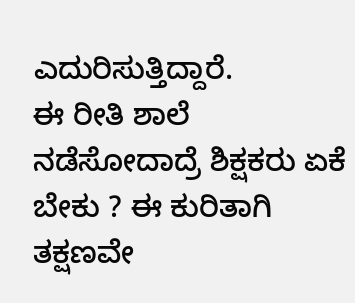ಎದುರಿಸುತ್ತಿದ್ದಾರೆ.
ಈ ರೀತಿ ಶಾಲೆ ನಡೆಸೋದಾದ್ರೆ ಶಿಕ್ಷಕರು ಏಕೆ ಬೇಕು ? ಈ ಕುರಿತಾಗಿ ತಕ್ಷಣವೇ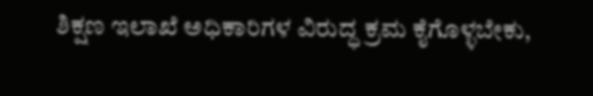ಶಿಕ್ಷಣ ಇಲಾಖೆ ಅಧಿಕಾರಿಗಳ ವಿರುದ್ಧ ಕ್ರಮ ಕೈಗೊಳ್ಳಬೇಕು,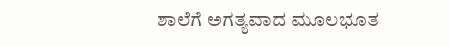ಶಾಲೆಗೆ ಅಗತ್ಯವಾದ ಮೂಲಭೂತ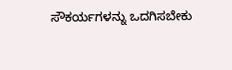ಸೌಕರ್ಯಗಳನ್ನು ಒದಗಿಸಬೇಕು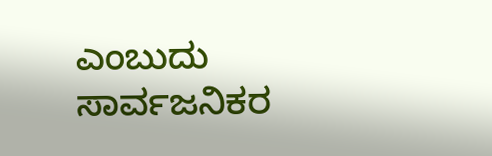ಎಂಬುದು ಸಾರ್ವಜನಿಕರ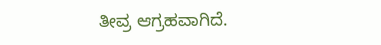ತೀವ್ರ ಆಗ್ರಹವಾಗಿದೆ.